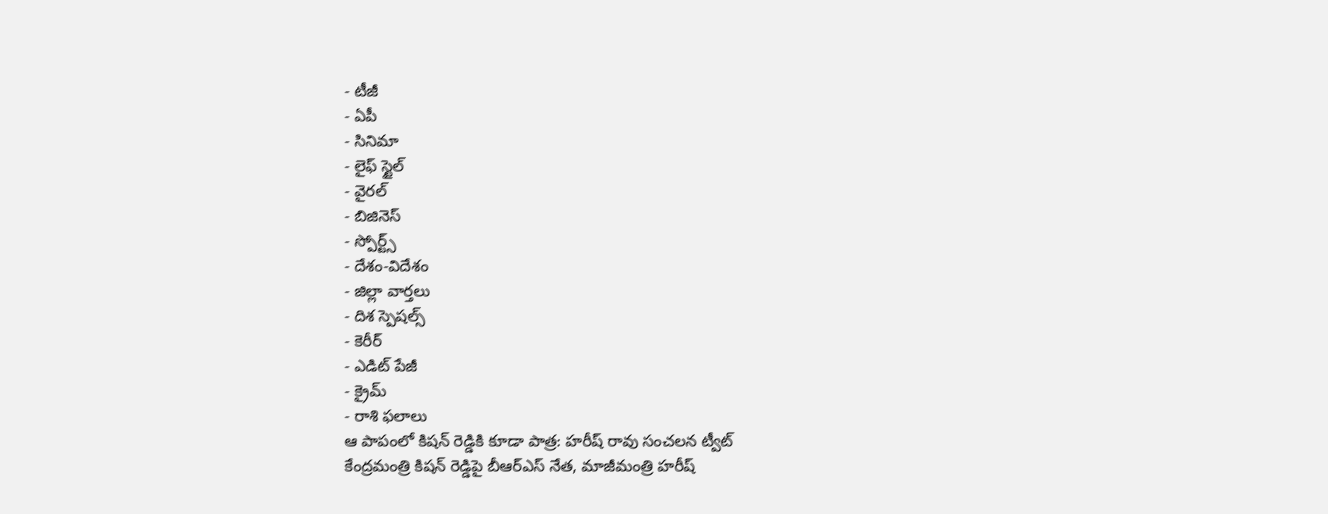- టీజీ
- ఏపీ
- సినిమా
- లైఫ్ స్టైల్
- వైరల్
- బిజినెస్
- స్పోర్ట్స్
- దేశం-విదేశం
- జిల్లా వార్తలు
- దిశ స్పెషల్స్
- కెరీర్
- ఎడిట్ పేజీ
- క్రైమ్
- రాశి ఫలాలు
ఆ పాపంలో కిషన్ రెడ్డికి కూడా పాత్ర: హరీష్ రావు సంచలన ట్వీట్
కేంద్రమంత్రి కిషన్ రెడ్డిపై బీఆర్ఎస్ నేత, మాజీమంత్రి హరీష్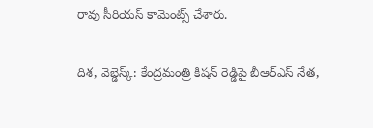రావు సీరియస్ కామెంట్స్ చేశారు.

దిశ, వెబ్డెస్క్: కేంద్రమంత్రి కిషన్ రెడ్డిపై బీఆర్ఎస్ నేత,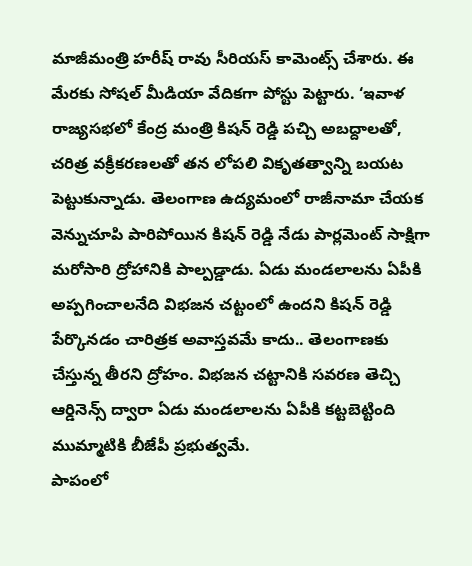మాజీమంత్రి హరీష్ రావు సీరియస్ కామెంట్స్ చేశారు. ఈ మేరకు సోషల్ మీడియా వేదికగా పోస్టు పెట్టారు. ‘ఇవాళ రాజ్యసభలో కేంద్ర మంత్రి కిషన్ రెడ్డి పచ్చి అబద్దాలతో, చరిత్ర వక్రీకరణలతో తన లోపలి వికృతత్వాన్ని బయట పెట్టుకున్నాడు. తెలంగాణ ఉద్యమంలో రాజీనామా చేయక వెన్నుచూపి పారిపోయిన కిషన్ రెడ్డి నేడు పార్లమెంట్ సాక్షిగా మరోసారి ద్రోహానికి పాల్పడ్డాడు. ఏడు మండలాలను ఏపీకి అప్పగించాలనేది విభజన చట్టంలో ఉందని కిషన్ రెడ్డి పేర్కొనడం చారిత్రక అవాస్తవమే కాదు.. తెలంగాణకు చేస్తున్న తీరని ద్రోహం. విభజన చట్టానికి సవరణ తెచ్చి ఆర్డినెన్స్ ద్వారా ఏడు మండలాలను ఏపీకి కట్టబెట్టింది ముమ్మాటికి బీజేపీ ప్రభుత్వమే.
పాపంలో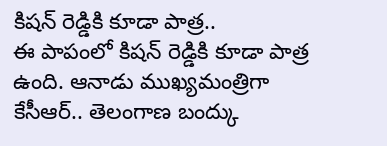కిషన్ రెడ్డికి కూడా పాత్ర..
ఈ పాపంలో కిషన్ రెడ్డికి కూడా పాత్ర ఉంది. ఆనాడు ముఖ్యమంత్రిగా కేసీఆర్.. తెలంగాణ బంద్కు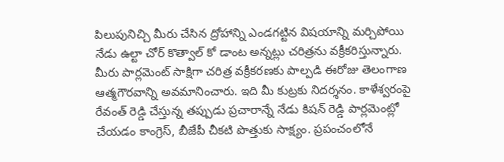పిలుపునిచ్చి మీరు చేసిన ద్రోహాన్ని ఎండగట్టిన విషయాన్ని మర్చిపోయి నేడు ఉల్టా చోర్ కొత్వాల్ కో డాంట అన్నట్లు చరిత్రను వక్రీకరిస్తున్నారు. మీరు పార్లమెంట్ సాక్షిగా చరిత్ర వక్రీకరణకు పాల్పడి ఈరోజు తెలంగాణ ఆత్మగౌరవాన్ని అవమానించారు. ఇది మీ కుట్రకు నిదర్శనం. కాళేశ్వరంపై రేవంత్ రెడ్డి చేస్తున్న తప్పుడు ప్రచారాన్నే నేడు కిషన్ రెడ్డి పార్లమెంట్లో చేయడం కాంగ్రెస్, బీజేపీ చీకటి పొత్తుకు సాక్ష్యం. ప్రపంచంలోనే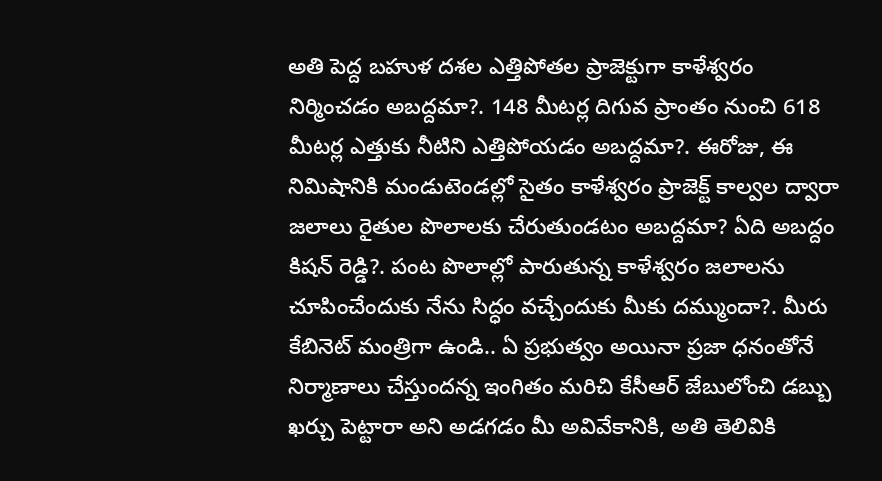అతి పెద్ద బహుళ దశల ఎత్తిపోతల ప్రాజెక్టుగా కాళేశ్వరం నిర్మించడం అబద్దమా?. 148 మీటర్ల దిగువ ప్రాంతం నుంచి 618 మీటర్ల ఎత్తుకు నీటిని ఎత్తిపోయడం అబద్దమా?. ఈరోజు, ఈ నిమిషానికి మండుటెండల్లో సైతం కాళేశ్వరం ప్రాజెక్ట్ కాల్వల ద్వారా జలాలు రైతుల పొలాలకు చేరుతుండటం అబద్దమా? ఏది అబద్దం కిషన్ రెడ్డి?. పంట పొలాల్లో పారుతున్న కాళేశ్వరం జలాలను చూపించేందుకు నేను సిద్ధం వచ్చేందుకు మీకు దమ్ముందా?. మీరు కేబినెట్ మంత్రిగా ఉండి.. ఏ ప్రభుత్వం అయినా ప్రజా ధనంతోనే నిర్మాణాలు చేస్తుందన్న ఇంగితం మరిచి కేసీఆర్ జేబులోంచి డబ్బు ఖర్చు పెట్టారా అని అడగడం మీ అవివేకానికి, అతి తెలివికి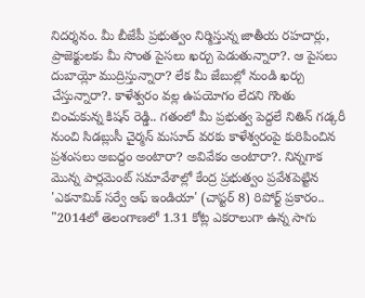నిదర్శనం. మీ బీజేపీ ప్రభుత్వం నిర్మిస్తున్న జాతీయ రహదార్లు, ప్రాజెక్టులకు మీ సొంత పైసలు ఖర్చు పెడుతున్నారా?. ఆ పైసలు దుబాయ్లో ముద్రిస్తున్నారా? లేక మీ జేబుల్లో నుండి ఖర్చు చేస్తున్నారా?. కాళేశ్వరం వల్ల ఉపయోగం లేదని గొంతు చించుకున్న కిషన్ రెడ్డి.. గతంలో మీ ప్రభుత్వ పెద్దలే నితిన్ గడ్కరీ నుంచి సిడబ్లుసీ చైర్మన్ మసూద్ వరకు కాళేశ్వరంపై కురిపించిన ప్రశంసలు అబద్దం అంటారా? అవివేకం అంటారా?. నిన్నగాక మొన్న పార్లమెంట్ సమావేశాల్లో కేంద్ర ప్రభుత్వం ప్రవేశపెట్టిన 'ఎకనామిక్ సర్వే ఆఫ్ ఇండియా' (చాప్టర్ 8) రిపోర్ట్ ప్రకారం.. "2014లో తెలంగాణలో 1.31 కోట్ల ఎకరాలుగా ఉన్న సాగు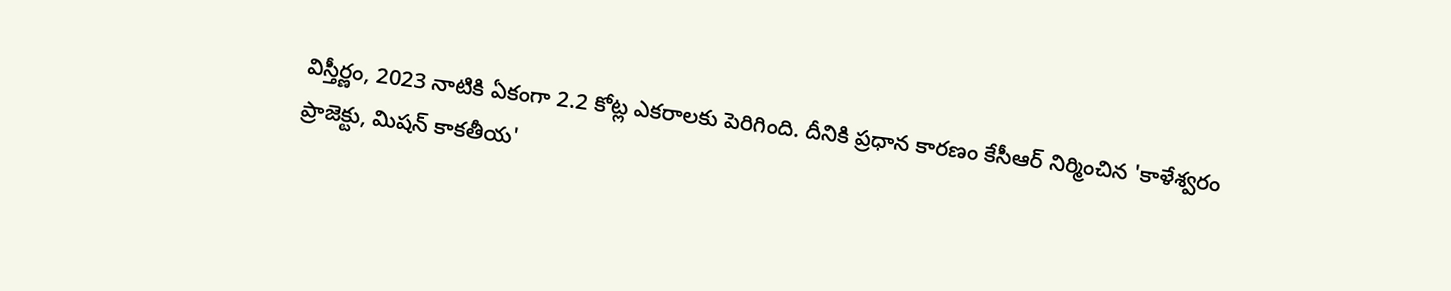విస్తీర్ణం, 2023 నాటికి ఏకంగా 2.2 కోట్ల ఎకరాలకు పెరిగింది. దీనికి ప్రధాన కారణం కేసీఆర్ నిర్మించిన 'కాళేశ్వరం ప్రాజెక్టు, మిషన్ కాకతీయ'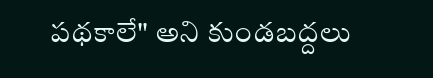పథకాలే" అని కుండబద్దలు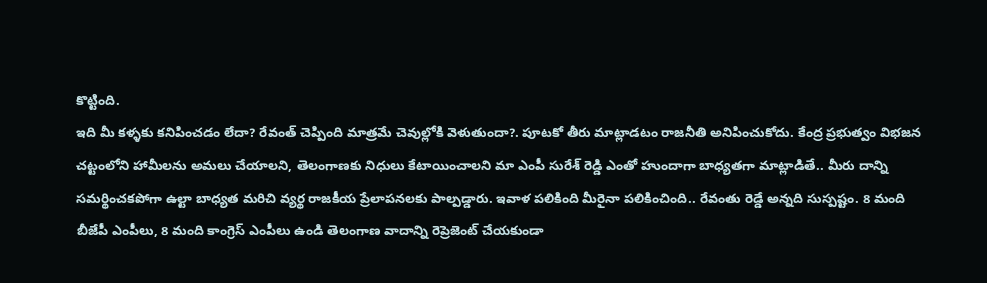కొట్టింది.
ఇది మీ కళ్ళకు కనిపించడం లేదా? రేవంత్ చెప్పింది మాత్రమే చెవుల్లోకి వెళుతుందా?. పూటకో తీరు మాట్లాడటం రాజనీతి అనిపించుకోదు. కేంద్ర ప్రభుత్వం విభజన చట్టంలోని హామీలను అమలు చేయాలని, తెలంగాణకు నిధులు కేటాయించాలని మా ఎంపీ సురేశ్ రెడ్డి ఎంతో హుందాగా బాధ్యతగా మాట్లాడితే.. మీరు దాన్ని సమర్థించకపోగా ఉల్టా బాధ్యత మరిచి వ్యర్థ రాజకీయ ప్రేలాపనలకు పాల్పడ్డారు. ఇవాళ పలికింది మీరైనా పలికించింది.. రేవంతు రెడ్డే అన్నది సుస్పష్టం. 8 మంది బీజేపీ ఎంపీలు, 8 మంది కాంగ్రెస్ ఎంపీలు ఉండి తెలంగాణ వాదాన్ని రెప్రెజెంట్ చేయకుండా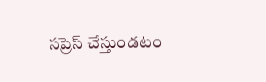సప్రెస్ చేస్తుండటం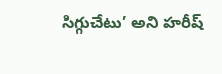సిగ్గుచేటు’ అని హరీష్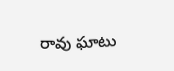రావు ఘాటు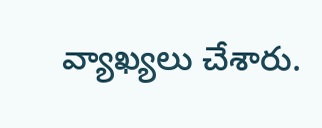వ్యాఖ్యలు చేశారు.